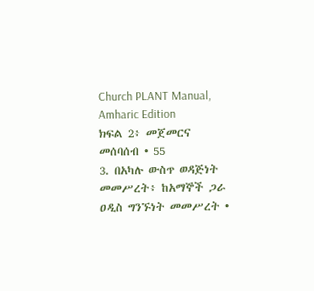Church PLANT Manual, Amharic Edition
ክፍል 2፥ መጀመርና መሰባሰብ • 55
3. በአካሉ ውስጥ ወዳጅነት መመሥረት፥ ከአማኞች ጋራ ዐዲስ ግንኙነት መመሥረት •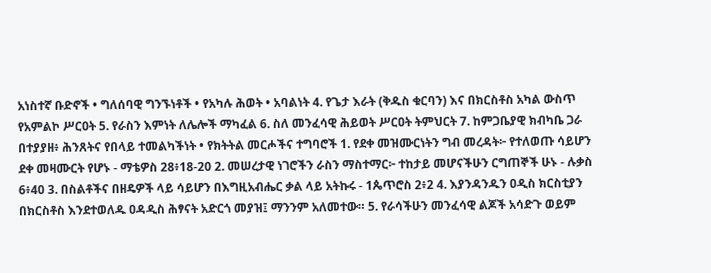አነስተኛ ቡድኖች • ግለሰባዊ ግንኙነቶች • የአካሉ ሕወት • አባልነት 4. የጌታ እራት (ቅዱስ ቁርባን) እና በክርስቶስ አካል ውስጥ የአምልኮ ሥርዐት 5. የራስን እምነት ለሌሎች ማካፈል 6. ስለ መንፈሳዊ ሕይወት ሥርዐት ትምህርት 7. ከምጋቤያዊ ክብካቤ ጋራ በተያያዘ፥ ሕንጸትና የበላይ ተመልካችነት • የክትትል መርሖችና ተግባሮች 1. የደቀ መዝሙርነትን ግብ መረዳት፦ የተለወጡ ሳይሆን ደቀ መዛሙርት የሆኑ - ማቴዎስ 28፥18-20 2. መሠረታዊ ነገሮችን ራስን ማስተማር፦ ተከታይ መሆናችሁን ርግጠኞች ሁኑ - ሉቃስ 6፥40 3. በስልቶችና በዘዴዎች ላይ ሳይሆን በእግዚአብሔር ቃል ላይ አትኩሩ - 1ጴጥሮስ 2፥2 4. እያንዳንዱን ዐዲስ ክርስቲያን በክርስቶስ እንደተወለዱ ዐዳዲስ ሕፃናት አድርጎ መያዝ፤ ማንንም አለመተው። 5. የራሳችሁን መንፈሳዊ ልጆች አሳድጉ ወይም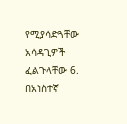የሚያሳድጓቸው አሳዳጊዎች ፈልጉላቸው 6. በአነስተኛ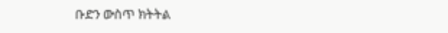ቡድን ውስጥ ክትትል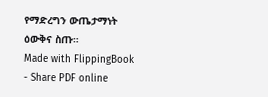የማድረግን ውጤታማነት ዕውቅና ስጡ።
Made with FlippingBook - Share PDF online